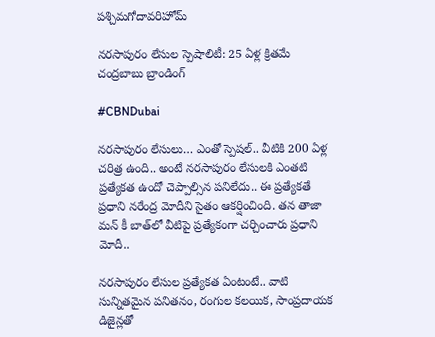పశ్చిమగోదావరిహోమ్

నరసాపురం లేసుల స్పెషాలిటీ: 25 ఏళ్ల క్రితమే చంద్రబాబు బ్రాండింగ్‌

#CBNDubai

నరసాపురం లేసులు… ఎంతో స్పెషల్‌.. వీటికి 200 ఏళ్ల చరిత్ర ఉంది.. అంటే నరసాపురం లేసులకి ఎంతటి ప్రత్యేకత ఉందో చెప్పాల్సిన పనిలేదు.. ఈ ప్రత్యేకతే ప్రధాని నరేంద్ర మోదీని సైతం ఆకర్షించింది. తన తాజా మన్‌ కీ బాత్‌లో వీటిపై ప్రత్యేకంగా చర్చించారు ప్రధాని మోదీ..

నరసాపురం లేసుల ప్రత్యేకత ఏంటంటే.. వాటి సున్నితమైన పనితనం, రంగుల కలయిక, సాంప్రదాయక డిజైన్లతో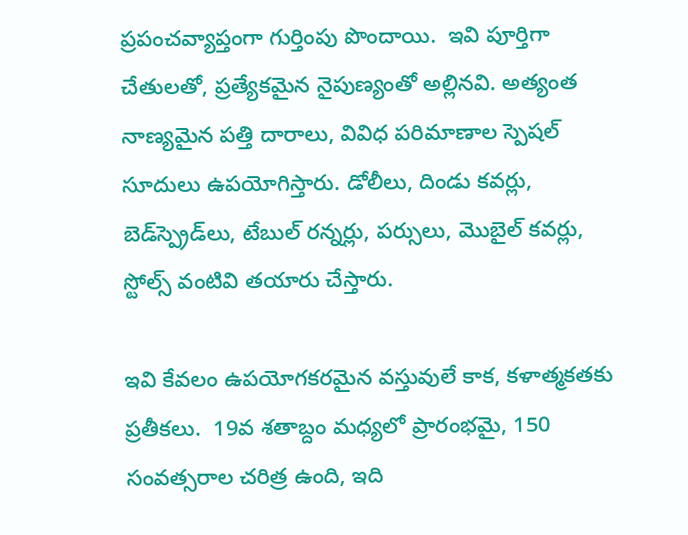ప్రపంచవ్యాప్తంగా గుర్తింపు పొందాయి.  ఇవి పూర్తిగా చేతులతో, ప్రత్యేకమైన నైపుణ్యంతో అల్లినవి. అత్యంత నాణ్యమైన పత్తి దారాలు, వివిధ పరిమాణాల స్పెషల్‌ సూదులు ఉపయోగిస్తారు. డోలీలు, దిండు కవర్లు, బెడ్‌స్ప్రెడ్‌లు, టేబుల్ రన్నర్లు, పర్సులు, మొబైల్ కవర్లు, స్టోల్స్ వంటివి తయారు చేస్తారు.

ఇవి కేవలం ఉపయోగకరమైన వస్తువులే కాక, కళాత్మకతకు ప్రతీకలు.  19వ శతాబ్దం మధ్యలో ప్రారంభమై, 150 సంవత్సరాల చరిత్ర ఉంది, ఇది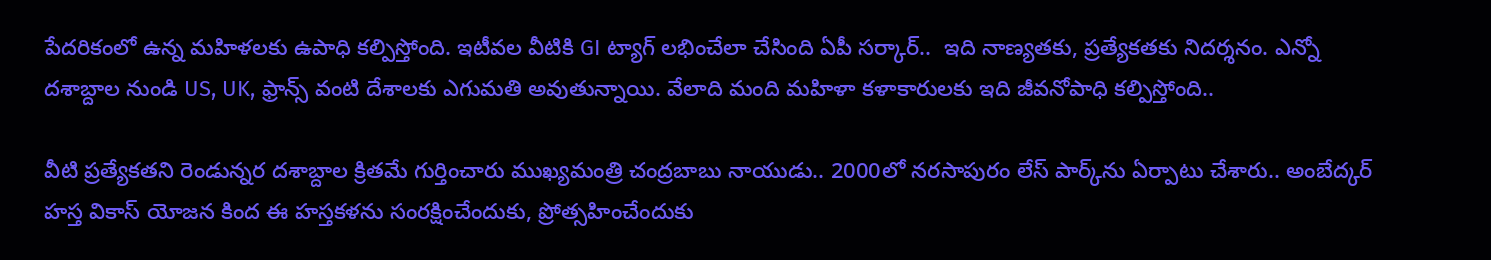పేదరికంలో ఉన్న మహిళలకు ఉపాధి కల్పిస్తోంది. ఇటీవల వీటికి GI ట్యాగ్ లభించేలా చేసింది ఏపీ సర్కార్‌..  ఇది నాణ్యతకు, ప్రత్యేకతకు నిదర్శనం. ఎన్నో దశాబ్దాల నుండి US, UK, ఫ్రాన్స్ వంటి దేశాలకు ఎగుమతి అవుతున్నాయి. వేలాది మంది మహిళా కళాకారులకు ఇది జీవనోపాధి కల్పిస్తోంది..

వీటి ప్రత్యేకతని రెండున్నర దశాబ్దాల క్రితమే గుర్తించారు ముఖ్యమంత్రి చంద్రబాబు నాయుడు.. 2000లో నరసాపురం లేస్‌ పార్క్‌ను ఏర్పాటు చేశారు.. అంబేద్కర్ హస్త వికాస్ యోజన కింద ఈ హస్తకళను సంరక్షించేందుకు, ప్రోత్సహించేందుకు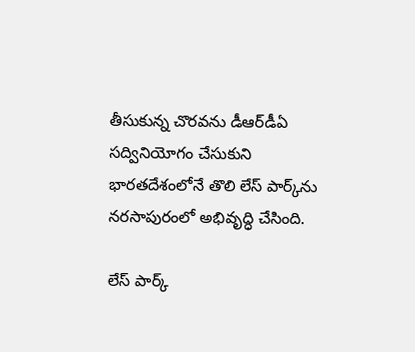తీసుకున్న చొరవను డీఆర్‌డీఏ సద్వినియోగం చేసుకుని భారతదేశంలోనే తొలి లేస్‌ పార్క్‌ను నరసాపురంలో అభివృద్ధి చేసింది.

లేస్‌ పార్క్‌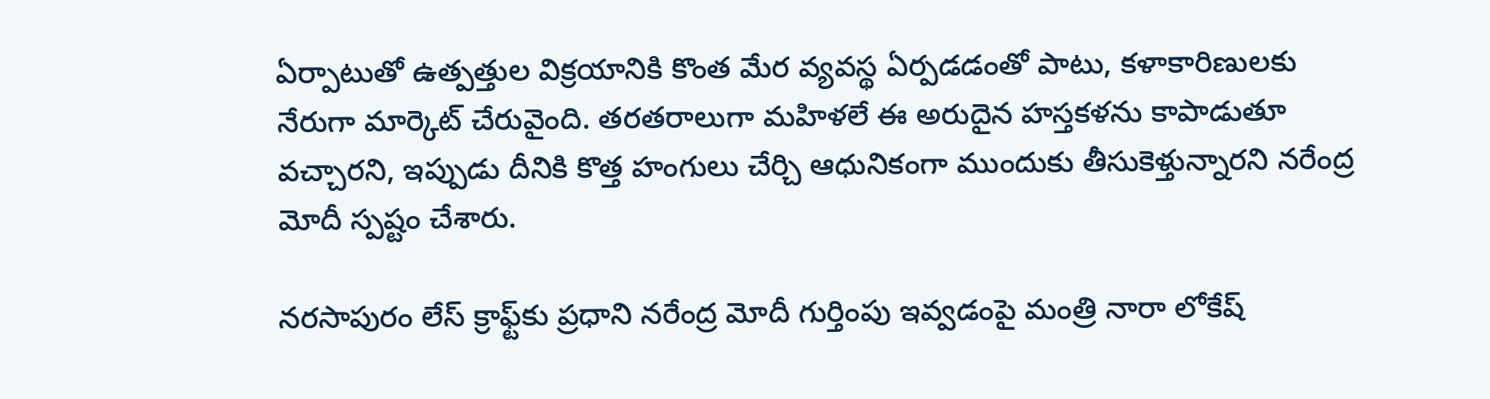ఏర్పాటుతో ఉత్పత్తుల విక్రయానికి కొంత మేర వ్యవస్థ ఏర్పడడంతో పాటు, కళాకారిణులకు నేరుగా మార్కెట్‌ చేరువైంది. తరతరాలుగా మహిళలే ఈ అరుదైన హస్తకళను కాపాడుతూ వచ్చారని, ఇప్పుడు దీనికి కొత్త హంగులు చేర్చి ఆధునికంగా ముందుకు తీసుకెళ్తున్నారని నరేంద్ర మోదీ స్పష్టం చేశారు.

నరసాపురం లేస్‌ క్రాఫ్ట్‌కు ప్రధాని నరేంద్ర మోదీ గుర్తింపు ఇవ్వడంపై మంత్రి నారా లోకేష్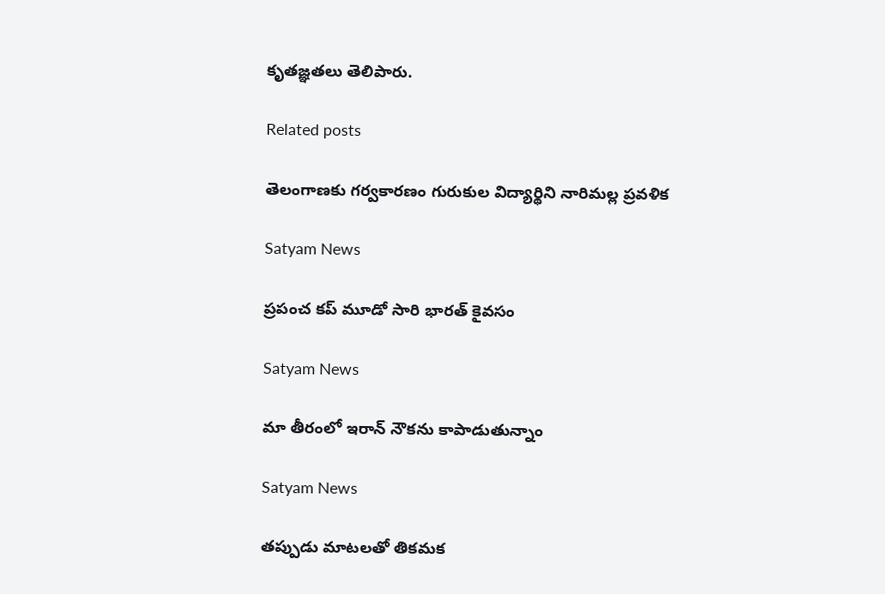కృతజ్ఞతలు తెలిపారు.

Related posts

తెలంగాణకు గర్వకారణం గురుకుల విద్యార్థిని నారిమల్ల ప్రవళిక

Satyam News

ప్రపంచ కప్ మూడో సారి భారత్ కైవసం

Satyam News

మా తీరంలో ఇరాన్ నౌకను కాపాడుతున్నాం

Satyam News

తప్పుడు మాటలతో తికమక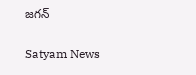జగన్

Satyam News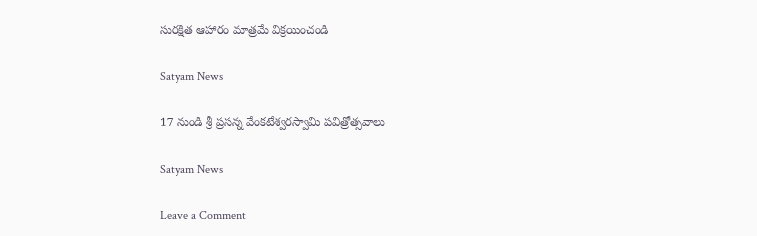సురక్షిత ఆహారం మాత్రమే విక్రయించండి

Satyam News

17 నుండి శ్రీ ప్రసన్న వేంకటేశ్వరస్వామి పవిత్రోత్సవాలు

Satyam News

Leave a Comment